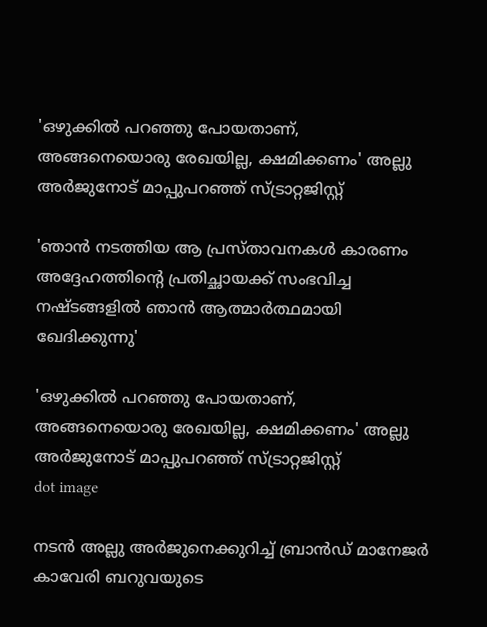'ഒഴുക്കിൽ പറഞ്ഞു പോയതാണ്, അങ്ങനെയൊരു രേഖയില്ല, ക്ഷമിക്കണം' അല്ലു അർജുനോട് മാപ്പുപറഞ്ഞ് സ്ട്രാറ്റജിസ്റ്റ്

'ഞാൻ നടത്തിയ ആ പ്രസ്താവനകൾ കാരണം അദ്ദേഹത്തിന്റെ പ്രതിച്ഛായക്ക് സംഭവിച്ച നഷ്ടങ്ങളിൽ ഞാൻ ആത്മാർത്ഥമായി ഖേദിക്കുന്നു'

'ഒഴുക്കിൽ പറഞ്ഞു പോയതാണ്, അങ്ങനെയൊരു രേഖയില്ല, ക്ഷമിക്കണം' അല്ലു അർജുനോട് മാപ്പുപറഞ്ഞ് സ്ട്രാറ്റജിസ്റ്റ്
dot image

നടൻ അല്ലു അർജുനെക്കുറിച്ച് ബ്രാൻഡ് മാനേജർ കാവേരി ബറുവയുടെ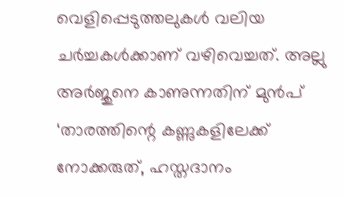വെളിപ്പെടുത്തലുകൾ വലിയ ചർച്ചകൾക്കാണ് വഴിവെച്ചത്. അല്ലു അർജുനെ കാണുന്നതിന് മുൻപ് ‘താരത്തിന്റെ കണ്ണുകളിലേക്ക് നോക്കരുത്, ഹസ്തദാനം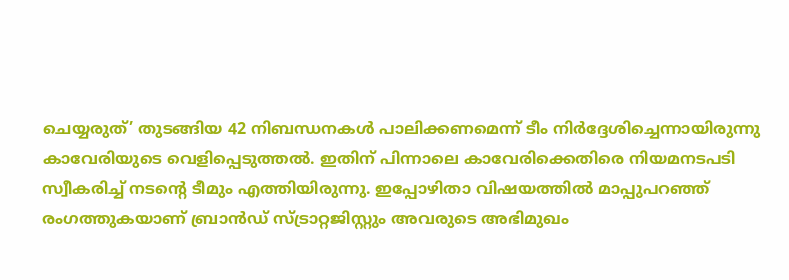ചെയ്യരുത്’ തുടങ്ങിയ 42 നിബന്ധനകൾ പാലിക്കണമെന്ന് ടീം നിർദ്ദേശിച്ചെന്നായിരുന്നു കാവേരിയുടെ വെളിപ്പെടുത്തൽ. ഇതിന് പിന്നാലെ കാവേരിക്കെതിരെ നിയമനടപടി സ്വീകരിച്ച് നടന്റെ ടീമും എത്തിയിരുന്നു. ഇപ്പോഴിതാ വിഷയത്തിൽ മാപ്പുപറഞ്ഞ് രംഗത്തുകയാണ് ബ്രാൻഡ് സ്ട്രാറ്റജിസ്റ്റും അവരുടെ അഭിമുഖം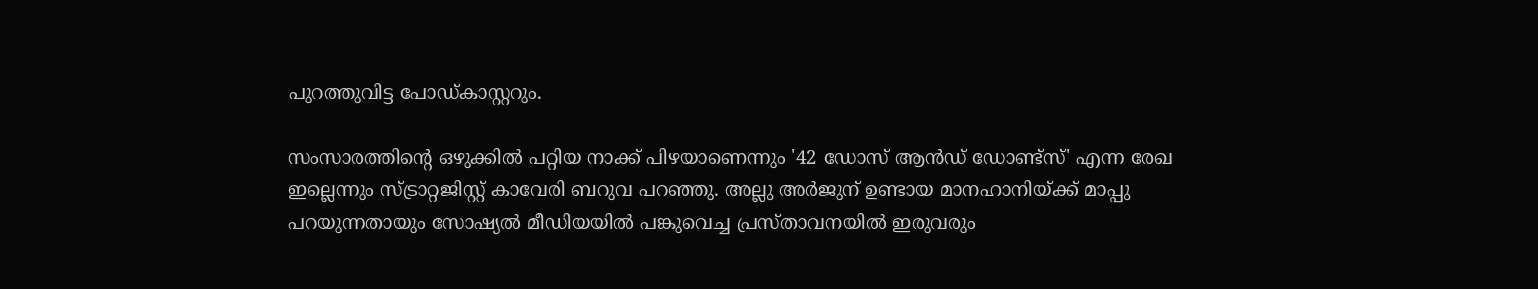പുറത്തുവിട്ട പോഡ്‌കാസ്റ്ററും.

സംസാരത്തിന്റെ ഒഴുക്കിൽ പറ്റിയ നാക്ക് പിഴയാണെന്നും '42 ഡോസ് ആൻഡ് ഡോണ്ട്‌സ്' എന്ന രേഖ ഇല്ലെന്നും സ്ട്രാറ്റജിസ്റ്റ് കാവേരി ബറുവ പറഞ്ഞു. അല്ലു അർജുന് ഉണ്ടായ മാനഹാനിയ്ക്ക് മാപ്പു പറയുന്നതായും സോഷ്യൽ മീഡിയയിൽ പങ്കുവെച്ച പ്രസ്താവനയിൽ ഇരുവരും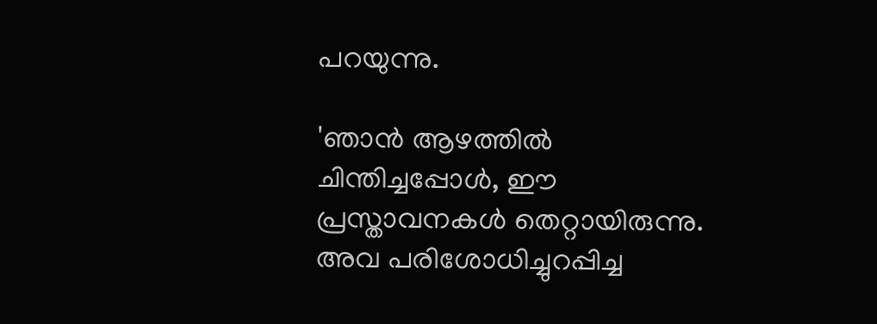പറയുന്നു.

'ഞാൻ ആഴത്തിൽ ചിന്തിച്ചപ്പോൾ, ഈ പ്രസ്താവനകൾ തെറ്റായിരുന്നു. അവ പരിശോധിച്ചുറപ്പിച്ച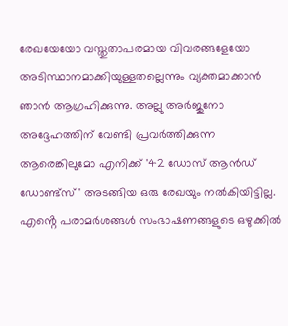രേഖയേയോ വസ്തുതാപരമായ വിവരങ്ങളേയോ അടിസ്ഥാനമാക്കിയുള്ളതല്ലെന്നും വ്യക്തമാക്കാൻ ഞാൻ ആഗ്രഹിക്കുന്നു. അല്ലു അർജുനോ അദ്ദേഹത്തിന് വേണ്ടി പ്രവർത്തിക്കുന്ന ആരെങ്കിലുമോ എനിക്ക് '42 ഡോസ് ആൻഡ് ഡോണ്ട്‌സ്' അടങ്ങിയ ഒരു രേഖയും നൽകിയിട്ടില്ല. എൻ്റെ പരാമർശങ്ങൾ സംഭാഷണങ്ങളുടെ ഒഴുക്കിൽ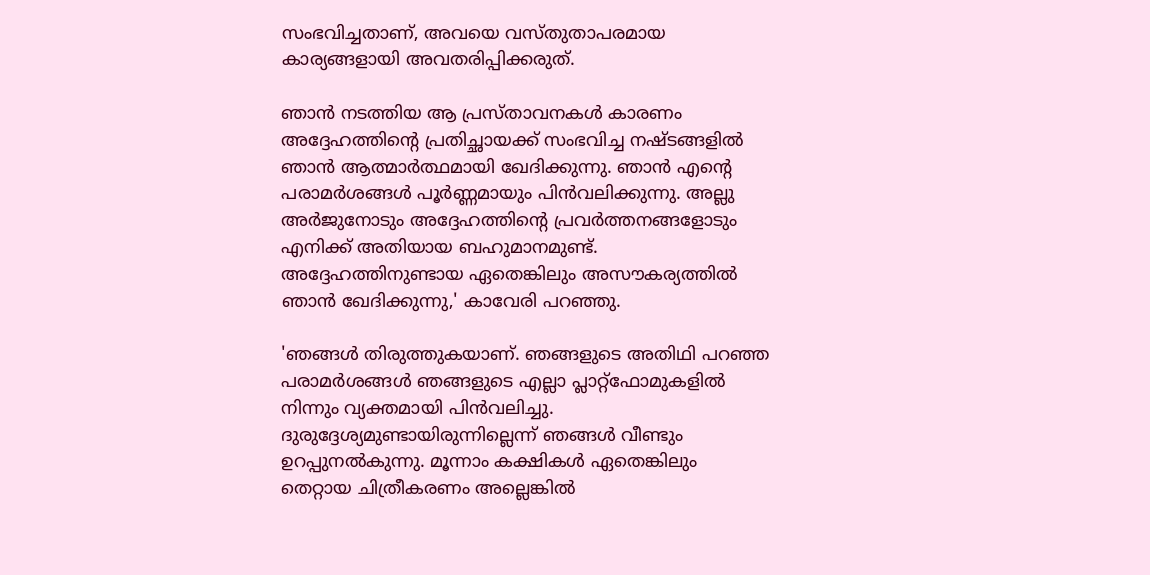സംഭവിച്ചതാണ്, അവയെ വസ്തുതാപരമായ കാര്യങ്ങളായി അവതരിപ്പിക്കരുത്.

ഞാൻ നടത്തിയ ആ പ്രസ്താവനകൾ കാരണം അദ്ദേഹത്തിന്റെ പ്രതിച്ഛായക്ക് സംഭവിച്ച നഷ്ടങ്ങളിൽ ഞാൻ ആത്മാർത്ഥമായി ഖേദിക്കുന്നു. ഞാൻ എൻ്റെ പരാമർശങ്ങൾ പൂർണ്ണമായും പിൻവലിക്കുന്നു. അല്ലു അർജുനോടും അദ്ദേഹത്തിൻ്റെ പ്രവർത്തനങ്ങളോടും എനിക്ക് അതിയായ ബഹുമാനമുണ്ട്. അദ്ദേഹത്തിനുണ്ടായ ഏതെങ്കിലും അസൗകര്യത്തിൽ ഞാൻ ഖേദിക്കുന്നു,' കാവേരി പറഞ്ഞു.

'ഞങ്ങൾ തിരുത്തുകയാണ്. ഞങ്ങളുടെ അതിഥി പറഞ്ഞ പരാമർശങ്ങൾ ഞങ്ങളുടെ എല്ലാ പ്ലാറ്റ്‌ഫോമുകളിൽ നിന്നും വ്യക്തമായി പിൻവലിച്ചു. ദുരുദ്ദേശ്യമുണ്ടായിരുന്നില്ലെന്ന് ഞങ്ങൾ വീണ്ടും ഉറപ്പുനൽകുന്നു. മൂന്നാം കക്ഷികൾ ഏതെങ്കിലും തെറ്റായ ചിത്രീകരണം അല്ലെങ്കിൽ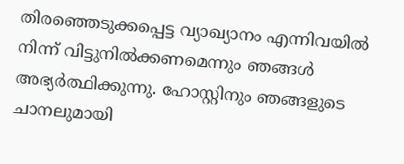തിരഞ്ഞെടുക്കപ്പെട്ട വ്യാഖ്യാനം എന്നിവയിൽ നിന്ന് വിട്ടുനിൽക്കണമെന്നും ഞങ്ങൾ അഭ്യർത്ഥിക്കുന്നു. ഹോസ്റ്റിനും ഞങ്ങളുടെ ചാനലുമായി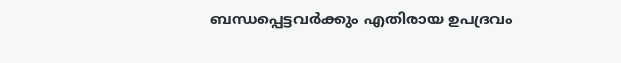ബന്ധപ്പെട്ടവർക്കും എതിരായ ഉപദ്രവം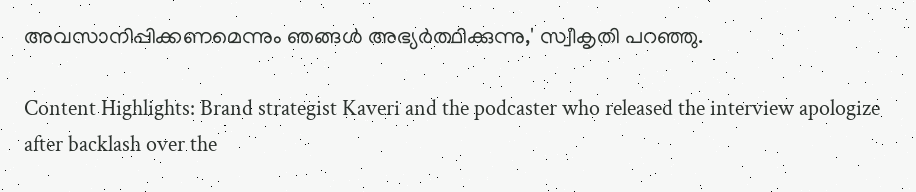അവസാനിപ്പിക്കണമെന്നും ഞങ്ങൾ അഭ്യർത്ഥിക്കുന്നു,' സ്വീകൃതി പറഞ്ഞു.

Content Highlights: Brand strategist Kaveri and the podcaster who released the interview apologize after backlash over the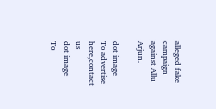alleged fake campaign against Allu Arjun.

dot image
To advertise here,contact us
dot image
To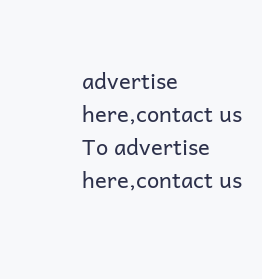advertise here,contact us
To advertise here,contact us